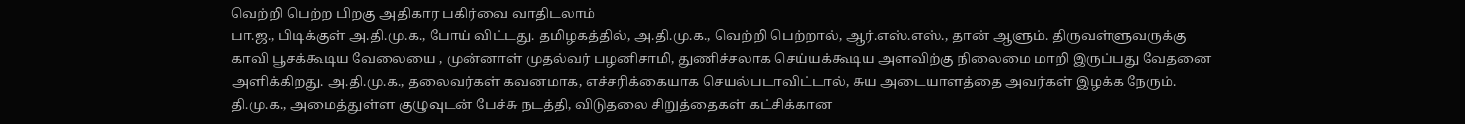வெற்றி பெற்ற பிறகு அதிகார பகிர்வை வாதிடலாம்
பா.ஜ., பிடிக்குள் அ.தி.மு.க., போய் விட்டது. தமிழகத்தில், அ.தி.மு.க., வெற்றி பெற்றால், ஆர்.எஸ்.எஸ்., தான் ஆளும். திருவள்ளுவருக்கு காவி பூசக்கூடிய வேலையை , முன்னாள் முதல்வர் பழனிசாமி, துணிச்சலாக செய்யக்கூடிய அளவிற்கு நிலைமை மாறி இருப்பது வேதனை அளிக்கிறது. அ.தி.மு.க., தலைவர்கள் கவனமாக, எச்சரிக்கையாக செயல்படாவிட்டால், சுய அடையாளத்தை அவர்கள் இழக்க நேரும். தி.மு.க., அமைத்துள்ள குழுவுடன் பேச்சு நடத்தி, விடுதலை சிறுத்தைகள் கட்சிக்கான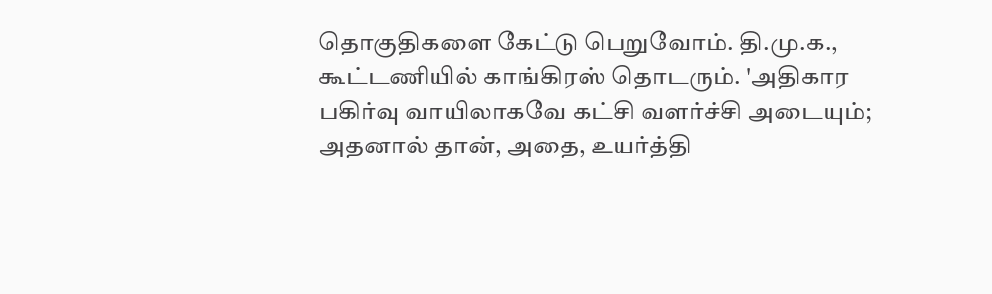தொகுதிகளை கேட்டு பெறுவோம். தி.மு.க., கூட்டணியில் காங்கிரஸ் தொடரும். 'அதிகார பகிர்வு வாயிலாகவே கட்சி வளர்ச்சி அடையும்; அதனால் தான், அதை, உயர்த்தி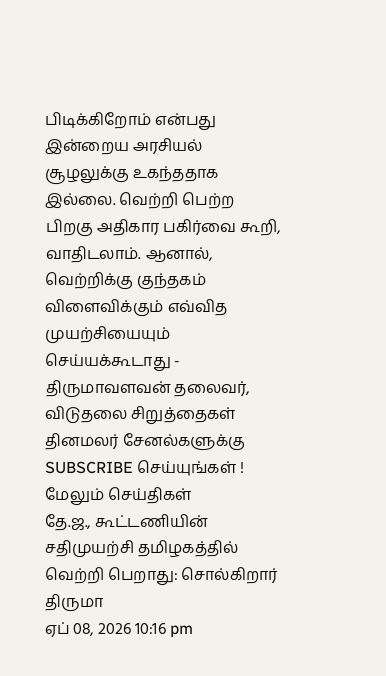பிடிக்கிறோம் என்பது இன்றைய அரசியல் சூழலுக்கு உகந்ததாக இல்லை. வெற்றி பெற்ற பிறகு அதிகார பகிர்வை கூறி, வாதிடலாம். ஆனால், வெற்றிக்கு குந்தகம் விளைவிக்கும் எவ்வித முயற்சியையும் செய்யக்கூடாது - திருமாவளவன் தலைவர், விடுதலை சிறுத்தைகள்
தினமலர் சேனல்களுக்கு SUBSCRIBE செய்யுங்கள் !
மேலும் செய்திகள்
தே.ஜ., கூட்டணியின் சதிமுயற்சி தமிழகத்தில் வெற்றி பெறாது: சொல்கிறார் திருமா
ஏப் 08, 2026 10:16 pm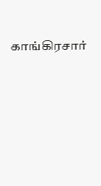காங்கிரசார்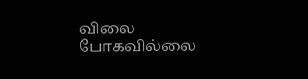விலை போகவில்லை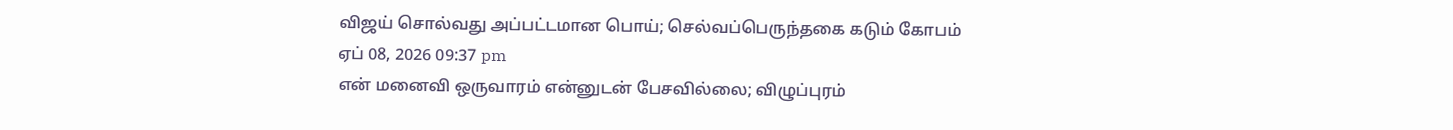விஜய் சொல்வது அப்பட்டமான பொய்; செல்வப்பெருந்தகை கடும் கோபம்
ஏப் 08, 2026 09:37 pm
என் மனைவி ஒருவாரம் என்னுடன் பேசவில்லை; விழுப்புரம்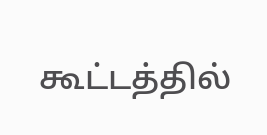கூட்டத்தில்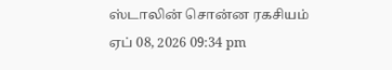ஸ்டாலின் சொன்ன ரகசியம்
ஏப் 08, 2026 09:34 pm